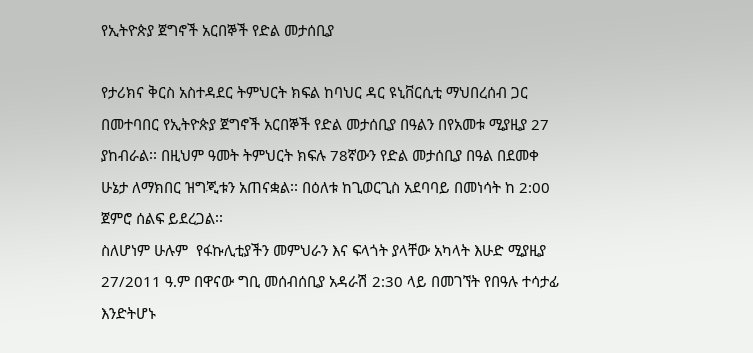የኢትዮጵያ ጀግኖች አርበኞች የድል መታሰቢያ

የታሪክና ቅርስ አስተዳደር ትምህርት ክፍል ከባህር ዳር ዩኒቨርሲቲ ማህበረሰብ ጋር በመተባበር የኢትዮጵያ ጀግኖች አርበኞች የድል መታሰቢያ በዓልን በየአመቱ ሚያዚያ 27 ያከብራል፡፡ በዚህም ዓመት ትምህርት ክፍሉ 78ኛውን የድል መታሰቢያ በዓል በደመቀ ሁኔታ ለማክበር ዝግጂቱን አጠናቋል፡፡ በዕለቱ ከጊወርጊስ አደባባይ በመነሳት ከ 2:00 ጀምሮ ሰልፍ ይደረጋል፡፡
ስለሆነም ሁሉም  የፋኩሊቲያችን መምህራን እና ፍላጎት ያላቸው አካላት እሁድ ሚያዚያ 27/2011 ዓ.ም በዋናው ግቢ መሰብሰቢያ አዳራሽ 2:30 ላይ በመገኘት የበዓሉ ተሳታፊ እንድትሆኑ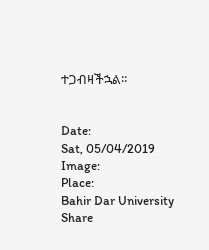ተጋብዛችኋል፡፡


Date:
Sat, 05/04/2019
Image:
Place:
Bahir Dar University
Share